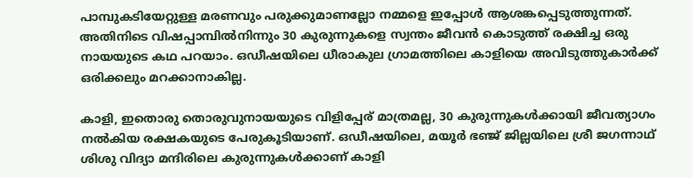പാമ്പുകടിയേറ്റുള്ള മരണവും പരുക്കുമാണല്ലോ നമ്മളെ ഇപ്പോള്‍ ആശങ്കപ്പെടുത്തുന്നത്. അതിനിടെ വിഷപ്പാമ്പില്‍നിന്നും 30 കുരുന്നുകളെ സ്വന്തം ജീവന്‍ കൊടുത്ത് രക്ഷിച്ച ഒരു നായയുടെ കഥ പറയാം. ഒഡീഷയിലെ ധീരാകുല ഗ്രാമത്തിലെ കാളിയെ അവിടുത്തുകാര്‍ക്ക് ഒരിക്കലും മറക്കാനാകില്ല.

കാളി, ഇതൊരു തൊരുവുനായയുടെ വിളിപ്പേര് മാത്രമല്ല, 30 കുരുന്നുകള്‍ക്കായി ജീവത്യാഗം നല്‍കിയ രക്ഷകയുടെ പേരുകൂടിയാണ്. ഒഡീഷയിലെ, മയൂര്‍ ഭഞ്ജ് ജില്ലയിലെ ശ്രീ ജഗന്നാഥ് ശിശു വിദ്യാ മന്ദിരിലെ കുരുന്നുകള്‍ക്കാണ് കാളി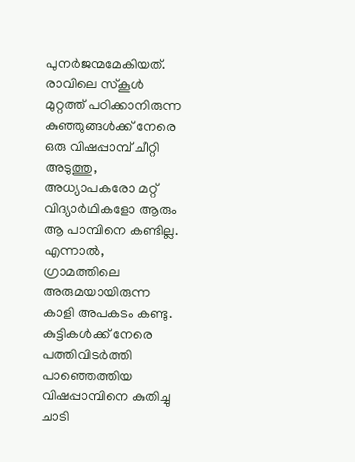പുനര്‍ജന്മമേകിയത്. രാവിലെ സ്കൂള്‍ മുറ്റത്ത് പഠിക്കാനിരുന്ന കുഞ്ഞുങ്ങള്‍ക്ക് നേരെ ഒരു വിഷപ്പാമ്പ് ചീറ്റി അടുത്തു, അധ്യാപകരോ മറ്റ് വിദ്യാര്‍ഥികളോ ആരും ആ പാമ്പിനെ കണ്ടില്ല. എന്നാല്‍, ഗ്രാമത്തിലെ അരുമയായിരുന്ന കാളി അപകടം കണ്ടു. കുട്ടികള്‍ക്ക് നേരെ പത്തിവിടര്‍ത്തി പാഞ്ഞെത്തിയ വിഷപ്പാമ്പിനെ കുതിച്ചു ചാടി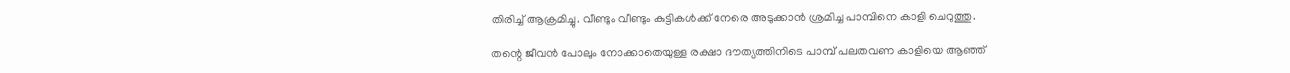തിരിച്ച് ആക്രമിച്ചു. വീണ്ടും വീണ്ടും കുട്ടികള്‍ക്ക് നേരെ അടുക്കാന്‍ ശ്രമിച്ച പാമ്പിനെ കാളി ചെറുത്തു.

തന്റെ ജീവന്‍ പോലും നോക്കാതെയുള്ള രക്ഷാ ദൗത്യത്തിനിടെ പാമ്പ് പലതവണ കാളിയെ ആഞ്ഞ്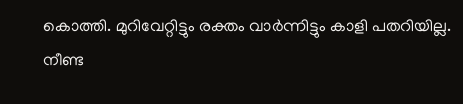കൊത്തി. മുറിവേറ്റിട്ടും രക്തം വാര്‍ന്നിട്ടും കാളി പതറിയില്ല. നീണ്ട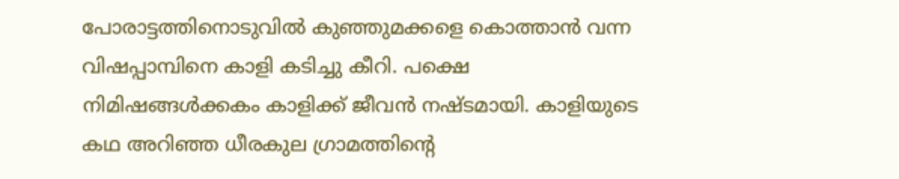പോരാട്ടത്തിനൊടുവില്‍ കുഞ്ഞുമക്കളെ കൊത്താന്‍ വന്ന വിഷപ്പാമ്പിനെ കാളി കടിച്ചു കീറി. പക്ഷെ നിമിഷങ്ങള്‍ക്കകം കാളിക്ക് ജീവന്‍ നഷ്ടമായി. കാളിയുടെ കഥ അറിഞ്ഞ ധീരകുല ഗ്രാമത്തിന്റെ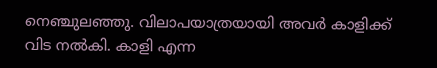നെഞ്ചുലഞ്ഞു. വിലാപയാത്രയായി അവര്‍ കാളിക്ക് വിട നല്‍കി. കാളി എന്ന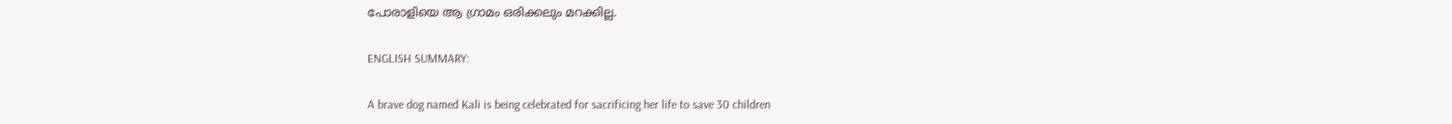പോരാളിയെ ആ ഗ്രാമം ഒരിക്കലും മറക്കില്ല.

ENGLISH SUMMARY:

A brave dog named Kali is being celebrated for sacrificing her life to save 30 children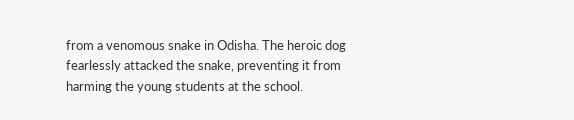from a venomous snake in Odisha. The heroic dog fearlessly attacked the snake, preventing it from harming the young students at the school.